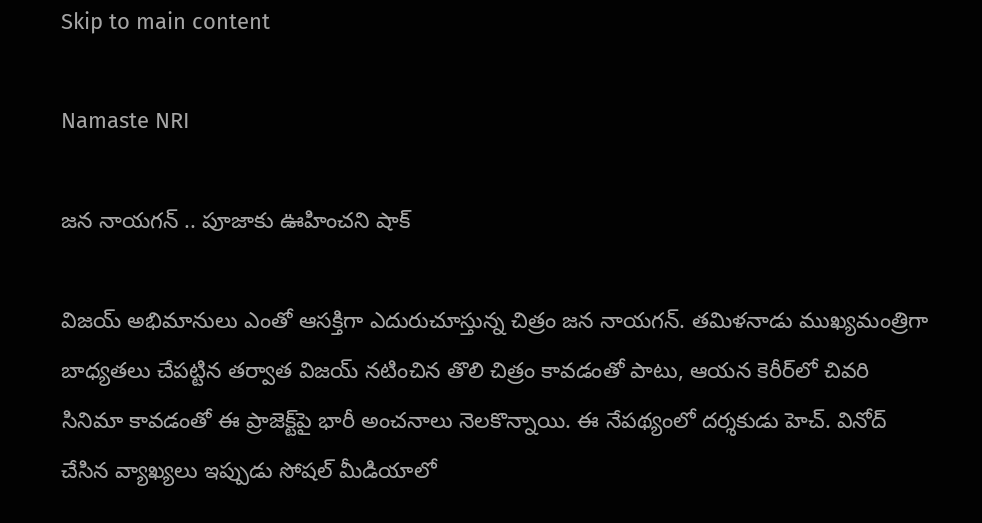Skip to main content

Namaste NRI

జన నాయగన్‌ .. పూజాకు ఊహించని షాక్

విజయ్ అభిమానులు ఎంతో ఆసక్తిగా ఎదురుచూస్తున్న చిత్రం జన నాయగన్. తమిళనాడు ముఖ్యమంత్రిగా బాధ్యతలు చేపట్టిన తర్వాత విజయ్ నటించిన తొలి చిత్రం కావడంతో పాటు, ఆయన కెరీర్‌లో చివరి సినిమా కావడంతో ఈ ప్రాజెక్ట్‌పై భారీ అంచనాలు నెలకొన్నాయి. ఈ నేపథ్యంలో దర్శకుడు హెచ్. వినోద్ చేసిన వ్యాఖ్యలు ఇప్పుడు సోషల్ మీడియాలో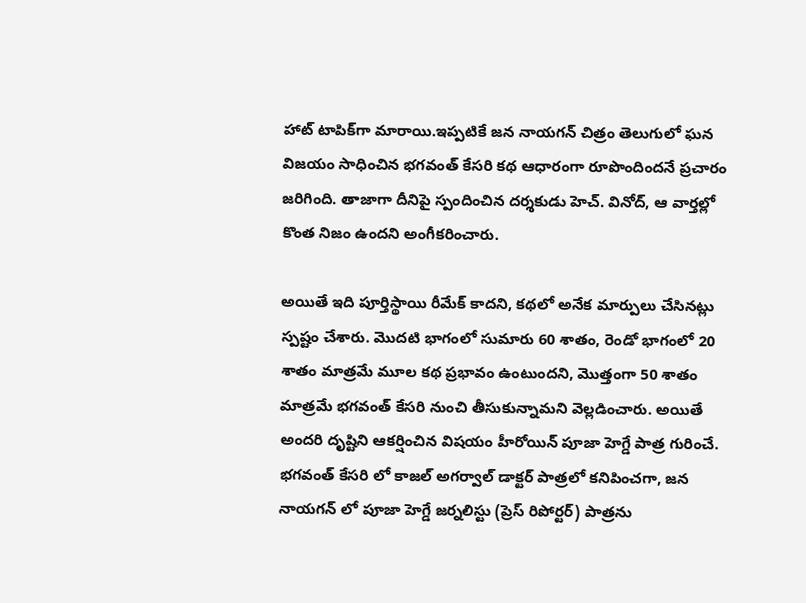హాట్ టాపిక్‌గా మారాయి.ఇప్పటికే జన నాయగన్ చిత్రం తెలుగులో ఘన విజయం సాధించిన భగవంత్ కేసరి కథ ఆధారంగా రూపొందిందనే ప్రచారం జరిగింది. తాజాగా దీనిపై స్పందించిన దర్శకుడు హెచ్. వినోద్, ఆ వార్తల్లో కొంత నిజం ఉందని అంగీకరించారు.

అయితే ఇది పూర్తిస్థాయి రీమేక్ కాదని, కథలో అనేక మార్పులు చేసినట్లు స్పష్టం చేశారు. మొదటి భాగంలో సుమారు 60 శాతం, రెండో భాగంలో 20 శాతం మాత్రమే మూల కథ ప్రభావం ఉంటుందని, మొత్తంగా 50 శాతం మాత్రమే భగవంత్ కేసరి నుంచి తీసుకున్నామని వెల్లడించారు. అయితే అందరి దృష్టిని ఆకర్షించిన విషయం హీరోయిన్ పూజా హెగ్డే పాత్ర గురించే. భగవంత్ కేసరి లో కాజల్ అగర్వాల్ డాక్టర్ పాత్రలో కనిపించగా, జన నాయగన్ లో పూజా హెగ్డే జర్నలిస్టు (ప్రెస్ రిపోర్టర్) పాత్రను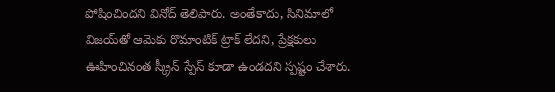పోషించిందని వినోద్ తెలిపారు. అంతేకాదు, సినిమాలో విజయ్‌తో ఆమెకు రొమాంటిక్ ట్రాక్ లేదని, ప్రేక్షకులు ఊహించినంత స్క్రీన్ స్పేస్ కూడా ఉండదని స్పష్టం చేశారు.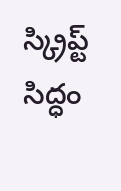స్క్రిప్ట్ సిద్ధం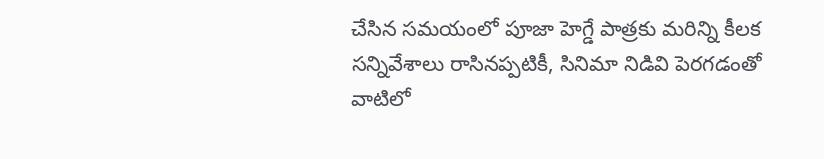చేసిన సమయంలో పూజా హెగ్డే పాత్రకు మరిన్ని కీలక సన్నివేశాలు రాసినప్పటికీ, సినిమా నిడివి పెరగడంతో వాటిలో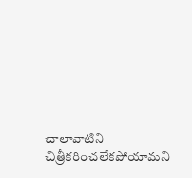చాలావాటిని చిత్రీకరించలేకపోయామని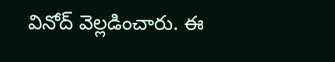వినోద్ వెల్లడించారు. ఈ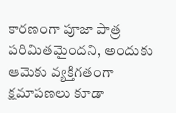కారణంగా పూజా పాత్ర పరిమితమైందని, అందుకు ఆమెకు వ్యక్తిగతంగా క్షమాపణలు కూడా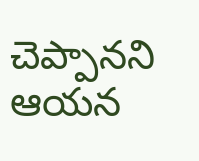చెప్పానని ఆయన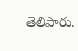తెలిపారు.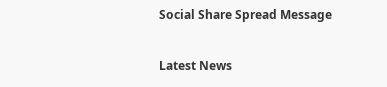Social Share Spread Message

Latest News